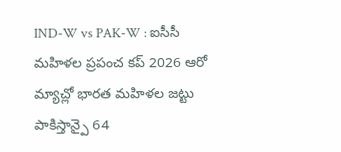IND-W vs PAK-W : ఐసీసీ మహిళల ప్రపంచ కప్ 2026 ఆరో మ్యాచ్లో భారత మహిళల జట్టు పాకిస్తాన్పై 64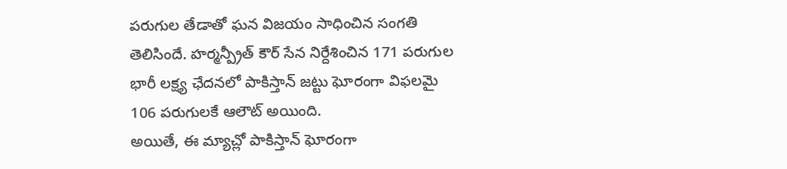పరుగుల తేడాతో ఘన విజయం సాధించిన సంగతి తెలిసిందే. హర్మన్ప్రీత్ కౌర్ సేన నిర్దేశించిన 171 పరుగుల భారీ లక్ష్య ఛేదనలో పాకిస్తాన్ జట్టు ఘోరంగా విఫలమై 106 పరుగులకే ఆలౌట్ అయింది.
అయితే, ఈ మ్యాచ్లో పాకిస్తాన్ ఘోరంగా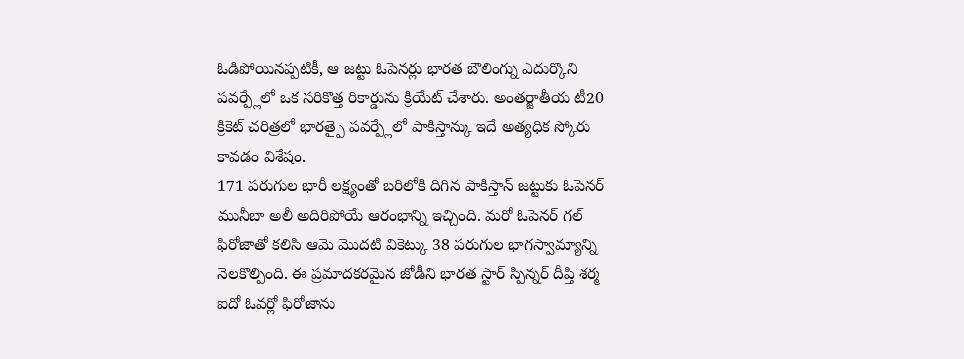ఓడిపోయినప్పటికీ, ఆ జట్టు ఓపెనర్లు భారత బౌలింగ్ను ఎదుర్కొని పవర్ప్లేలో ఒక సరికొత్త రికార్డును క్రియేట్ చేశారు. అంతర్జాతీయ టీ20 క్రికెట్ చరిత్రలో భారత్పై పవర్ప్లేలో పాకిస్తాన్కు ఇదే అత్యధిక స్కోరు కావడం విశేషం.
171 పరుగుల భారీ లక్ష్యంతో బరిలోకి దిగిన పాకిస్తాన్ జట్టుకు ఓపెనర్ మునీబా అలీ అదిరిపోయే ఆరంభాన్ని ఇచ్చింది. మరో ఓపెనర్ గల్ ఫిరోజాతో కలిసి ఆమె మొదటి వికెట్కు 38 పరుగుల భాగస్వామ్యాన్ని నెలకొల్పింది. ఈ ప్రమాదకరమైన జోడీని భారత స్టార్ స్పిన్నర్ దీప్తి శర్మ ఐదో ఓవర్లో ఫిరోజాను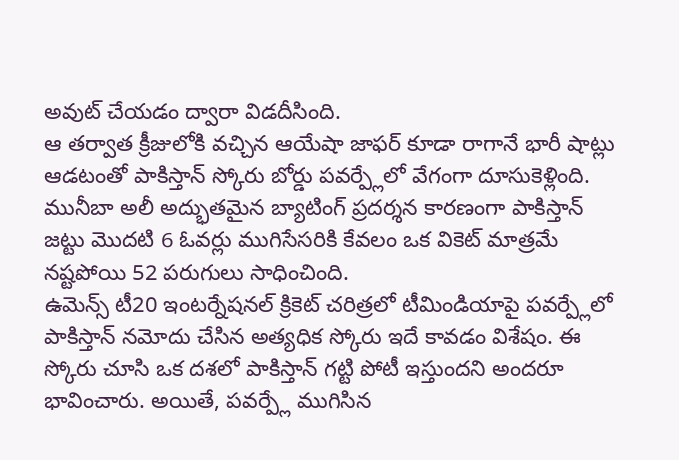అవుట్ చేయడం ద్వారా విడదీసింది.
ఆ తర్వాత క్రీజులోకి వచ్చిన ఆయేషా జాఫర్ కూడా రాగానే భారీ షాట్లు ఆడటంతో పాకిస్తాన్ స్కోరు బోర్డు పవర్ప్లేలో వేగంగా దూసుకెళ్లింది. మునీబా అలీ అద్భుతమైన బ్యాటింగ్ ప్రదర్శన కారణంగా పాకిస్తాన్ జట్టు మొదటి 6 ఓవర్లు ముగిసేసరికి కేవలం ఒక వికెట్ మాత్రమే నష్టపోయి 52 పరుగులు సాధించింది.
ఉమెన్స్ టీ20 ఇంటర్నేషనల్ క్రికెట్ చరిత్రలో టీమిండియాపై పవర్ప్లేలో పాకిస్తాన్ నమోదు చేసిన అత్యధిక స్కోరు ఇదే కావడం విశేషం. ఈ స్కోరు చూసి ఒక దశలో పాకిస్తాన్ గట్టి పోటీ ఇస్తుందని అందరూ భావించారు. అయితే, పవర్ప్లే ముగిసిన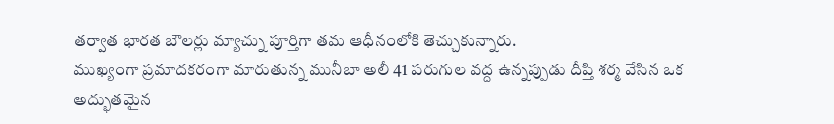తర్వాత భారత బౌలర్లు మ్యాచ్ను పూర్తిగా తమ ఆధీనంలోకి తెచ్చుకున్నారు.
ముఖ్యంగా ప్రమాదకరంగా మారుతున్న మునీబా అలీ 41 పరుగుల వద్ద ఉన్నప్పుడు దీప్తి శర్మ వేసిన ఒక అద్భుతమైన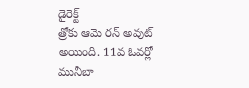డైరెక్ట్
త్రోకు ఆమె రన్ అవుట్ అయింది. 11వ ఓవర్లో మునీబా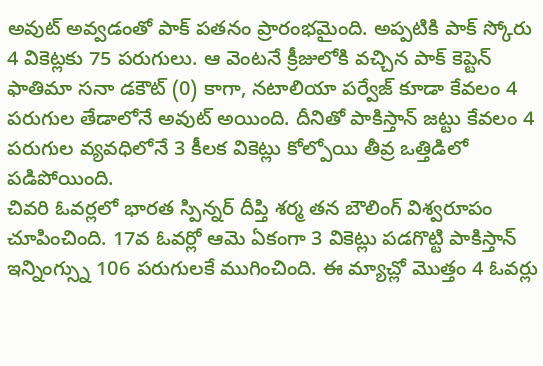అవుట్ అవ్వడంతో పాక్ పతనం ప్రారంభమైంది. అప్పటికి పాక్ స్కోరు 4 వికెట్లకు 75 పరుగులు. ఆ వెంటనే క్రీజులోకి వచ్చిన పాక్ కెప్టెన్ ఫాతిమా సనా డకౌట్ (0) కాగా, నటాలియా పర్వేజ్ కూడా కేవలం 4 పరుగుల తేడాలోనే అవుట్ అయింది. దీనితో పాకిస్తాన్ జట్టు కేవలం 4 పరుగుల వ్యవధిలోనే 3 కీలక వికెట్లు కోల్పోయి తీవ్ర ఒత్తిడిలో పడిపోయింది.
చివరి ఓవర్లలో భారత స్పిన్నర్ దీప్తి శర్మ తన బౌలింగ్ విశ్వరూపం చూపించింది. 17వ ఓవర్లో ఆమె ఏకంగా 3 వికెట్లు పడగొట్టి పాకిస్తాన్ ఇన్నింగ్స్ను 106 పరుగులకే ముగించింది. ఈ మ్యాచ్లో మొత్తం 4 ఓవర్లు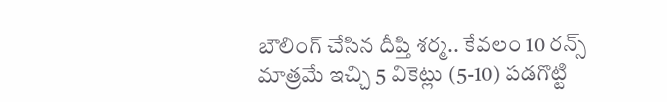బౌలింగ్ చేసిన దీప్తి శర్మ.. కేవలం 10 రన్స్ మాత్రమే ఇచ్చి 5 వికెట్లు (5-10) పడగొట్టి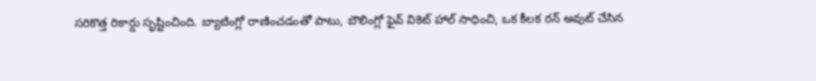సరికొత్త రికార్డు సృష్టించింది. బ్యాటింగ్లో రాణించడంతో పాటు, బౌలింగ్లో ఫైవ్ వికెట్ హాల్ సాధించి, ఒక కీలక రన్ అవుట్ చేసిన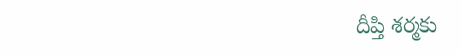దీప్తి శర్మకు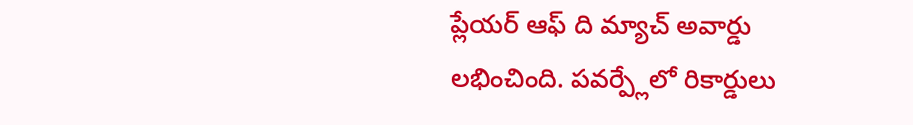ప్లేయర్ ఆఫ్ ది మ్యాచ్ అవార్డు లభించింది. పవర్ప్లేలో రికార్డులు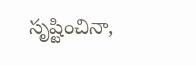సృష్టించినా,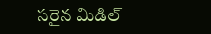సరైన మిడిల్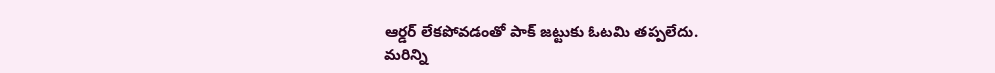ఆర్డర్ లేకపోవడంతో పాక్ జట్టుకు ఓటమి తప్పలేదు.
మరిన్ని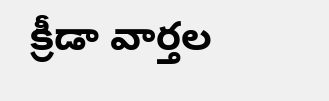క్రీడా వార్తల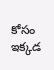కోసం ఇక్కడ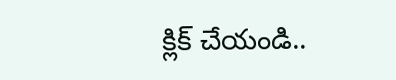క్లిక్ చేయండి..